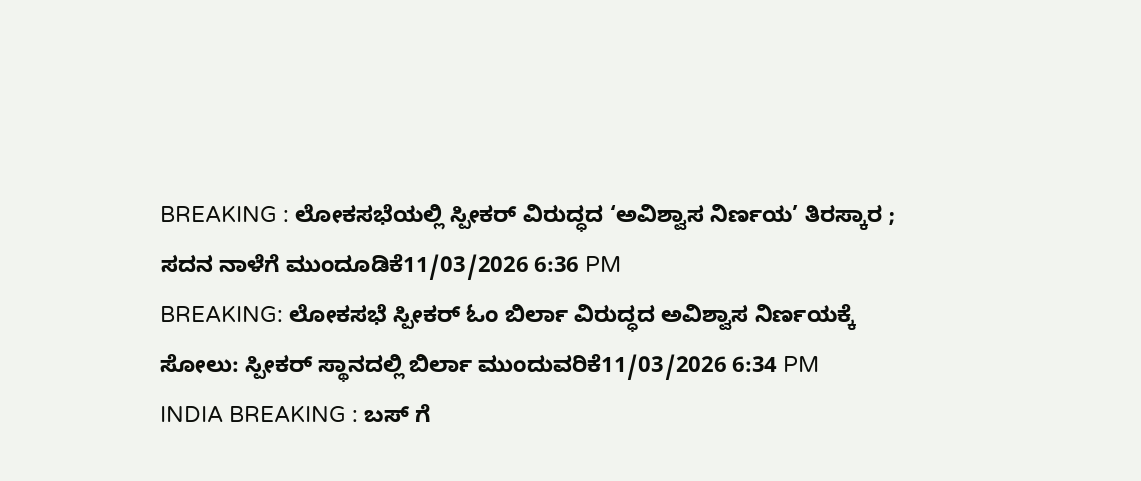BREAKING : ಲೋಕಸಭೆಯಲ್ಲಿ ಸ್ಪೀಕರ್ ವಿರುದ್ಧದ ‘ಅವಿಶ್ವಾಸ ನಿರ್ಣಯ’ ತಿರಸ್ಕಾರ ; ಸದನ ನಾಳೆಗೆ ಮುಂದೂಡಿಕೆ11/03/2026 6:36 PM
BREAKING: ಲೋಕಸಭೆ ಸ್ಪೀಕರ್ ಓಂ ಬಿರ್ಲಾ ವಿರುದ್ಧದ ಅವಿಶ್ವಾಸ ನಿರ್ಣಯಕ್ಕೆ ಸೋಲು: ಸ್ಪೀಕರ್ ಸ್ಥಾನದಲ್ಲಿ ಬಿರ್ಲಾ ಮುಂದುವರಿಕೆ11/03/2026 6:34 PM
INDIA BREAKING : ಬಸ್ ಗೆ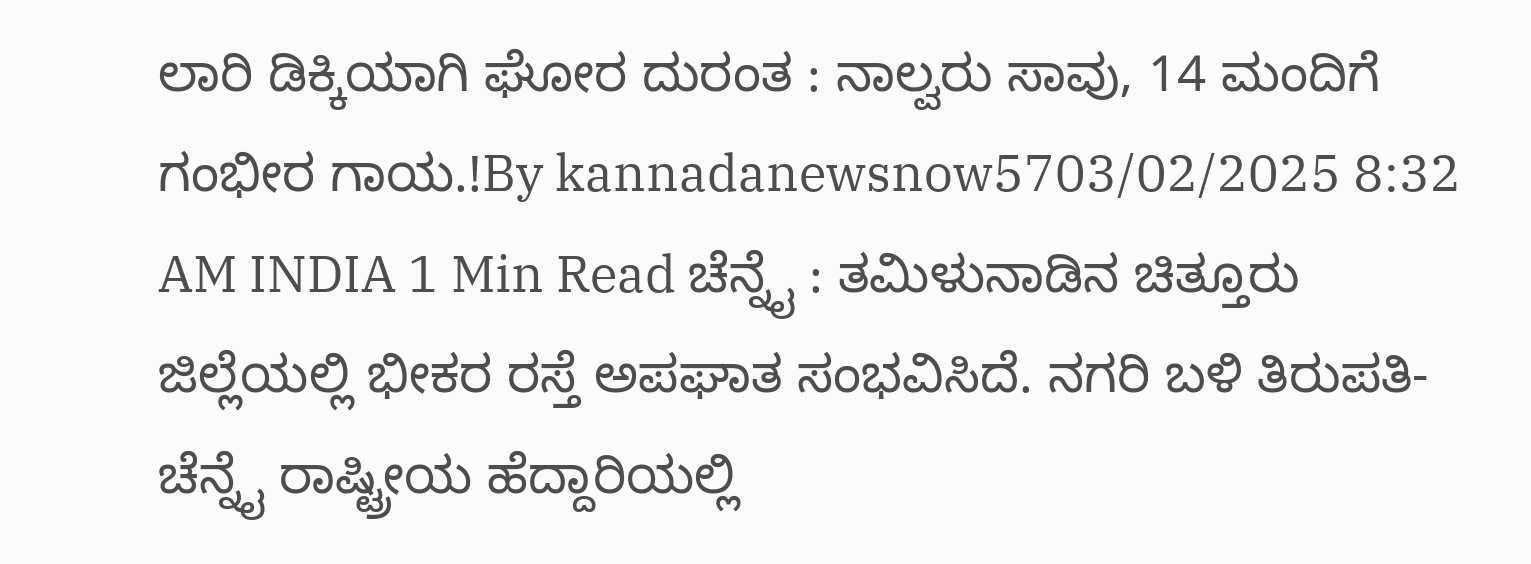ಲಾರಿ ಡಿಕ್ಕಿಯಾಗಿ ಘೋರ ದುರಂತ : ನಾಲ್ವರು ಸಾವು, 14 ಮಂದಿಗೆ ಗಂಭೀರ ಗಾಯ.!By kannadanewsnow5703/02/2025 8:32 AM INDIA 1 Min Read ಚೆನ್ನೈ : ತಮಿಳುನಾಡಿನ ಚಿತ್ತೂರು ಜಿಲ್ಲೆಯಲ್ಲಿ ಭೀಕರ ರಸ್ತೆ ಅಪಘಾತ ಸಂಭವಿಸಿದೆ. ನಗರಿ ಬಳಿ ತಿರುಪತಿ-ಚೆನ್ನೈ ರಾಷ್ಟ್ರೀಯ ಹೆದ್ದಾರಿಯಲ್ಲಿ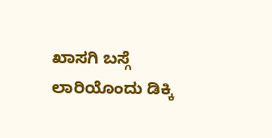ಖಾಸಗಿ ಬಸ್ಗೆ ಲಾರಿಯೊಂದು ಡಿಕ್ಕಿ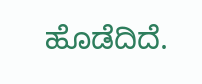ಹೊಡೆದಿದೆ.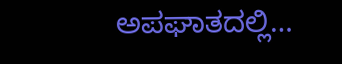ಅಪಘಾತದಲ್ಲಿ…